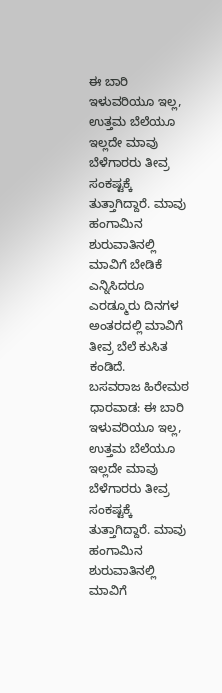ಈ ಬಾರಿ ಇಳುವರಿಯೂ ಇಲ್ಲ, ಉತ್ತಮ ಬೆಲೆಯೂ ಇಲ್ಲದೇ ಮಾವು ಬೆಳೆಗಾರರು ತೀವ್ರ ಸಂಕಷ್ಟಕ್ಕೆ ತುತ್ತಾಗಿದ್ದಾರೆ. ಮಾವು ಹಂಗಾಮಿನ ಶುರುವಾತಿನಲ್ಲಿ ಮಾವಿಗೆ ಬೇಡಿಕೆ ಎನ್ನಿಸಿದರೂ ಎರಡ್ಮೂರು ದಿನಗಳ ಅಂತರದಲ್ಲಿ ಮಾವಿಗೆ ತೀವ್ರ ಬೆಲೆ ಕುಸಿತ ಕಂಡಿದೆ.
ಬಸವರಾಜ ಹಿರೇಮಠ
ಧಾರವಾಡ: ಈ ಬಾರಿ ಇಳುವರಿಯೂ ಇಲ್ಲ, ಉತ್ತಮ ಬೆಲೆಯೂ ಇಲ್ಲದೇ ಮಾವು ಬೆಳೆಗಾರರು ತೀವ್ರ ಸಂಕಷ್ಟಕ್ಕೆ ತುತ್ತಾಗಿದ್ದಾರೆ. ಮಾವು ಹಂಗಾಮಿನ ಶುರುವಾತಿನಲ್ಲಿ ಮಾವಿಗೆ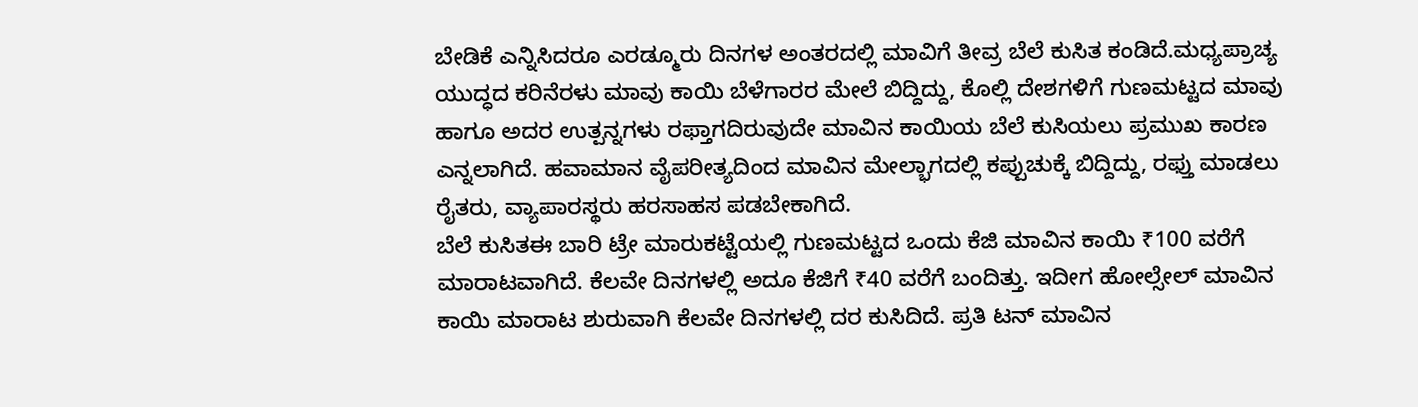ಬೇಡಿಕೆ ಎನ್ನಿಸಿದರೂ ಎರಡ್ಮೂರು ದಿನಗಳ ಅಂತರದಲ್ಲಿ ಮಾವಿಗೆ ತೀವ್ರ ಬೆಲೆ ಕುಸಿತ ಕಂಡಿದೆ.ಮಧ್ಯಪ್ರಾಚ್ಯ ಯುದ್ಧದ ಕರಿನೆರಳು ಮಾವು ಕಾಯಿ ಬೆಳೆಗಾರರ ಮೇಲೆ ಬಿದ್ದಿದ್ದು, ಕೊಲ್ಲಿ ದೇಶಗಳಿಗೆ ಗುಣಮಟ್ಟದ ಮಾವು ಹಾಗೂ ಅದರ ಉತ್ಪನ್ನಗಳು ರಫ್ತಾಗದಿರುವುದೇ ಮಾವಿನ ಕಾಯಿಯ ಬೆಲೆ ಕುಸಿಯಲು ಪ್ರಮುಖ ಕಾರಣ ಎನ್ನಲಾಗಿದೆ. ಹವಾಮಾನ ವೈಪರೀತ್ಯದಿಂದ ಮಾವಿನ ಮೇಲ್ಭಾಗದಲ್ಲಿ ಕಪ್ಪುಚುಕ್ಕೆ ಬಿದ್ದಿದ್ದು, ರಫ್ತು ಮಾಡಲು ರೈತರು, ವ್ಯಾಪಾರಸ್ಥರು ಹರಸಾಹಸ ಪಡಬೇಕಾಗಿದೆ.
ಬೆಲೆ ಕುಸಿತಈ ಬಾರಿ ಟ್ರೇ ಮಾರುಕಟ್ಟೆಯಲ್ಲಿ ಗುಣಮಟ್ಟದ ಒಂದು ಕೆಜಿ ಮಾವಿನ ಕಾಯಿ ₹100 ವರೆಗೆ ಮಾರಾಟವಾಗಿದೆ. ಕೆಲವೇ ದಿನಗಳಲ್ಲಿ ಅದೂ ಕೆಜಿಗೆ ₹40 ವರೆಗೆ ಬಂದಿತ್ತು. ಇದೀಗ ಹೋಲ್ಸೇಲ್ ಮಾವಿನ ಕಾಯಿ ಮಾರಾಟ ಶುರುವಾಗಿ ಕೆಲವೇ ದಿನಗಳಲ್ಲಿ ದರ ಕುಸಿದಿದೆ. ಪ್ರತಿ ಟನ್ ಮಾವಿನ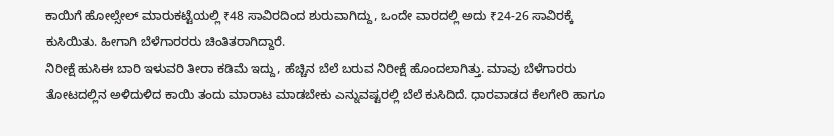ಕಾಯಿಗೆ ಹೋಲ್ಸೇಲ್ ಮಾರುಕಟ್ಟೆಯಲ್ಲಿ ₹48 ಸಾವಿರದಿಂದ ಶುರುವಾಗಿದ್ದು, ಒಂದೇ ವಾರದಲ್ಲಿ ಅದು ₹24-26 ಸಾವಿರಕ್ಕೆ ಕುಸಿಯಿತು. ಹೀಗಾಗಿ ಬೆಳೆಗಾರರರು ಚಿಂತಿತರಾಗಿದ್ದಾರೆ.
ನಿರೀಕ್ಷೆ ಹುಸಿಈ ಬಾರಿ ಇಳುವರಿ ತೀರಾ ಕಡಿಮೆ ಇದ್ದು, ಹೆಚ್ಚಿನ ಬೆಲೆ ಬರುವ ನಿರೀಕ್ಷೆ ಹೊಂದಲಾಗಿತ್ತು. ಮಾವು ಬೆಳೆಗಾರರು ತೋಟದಲ್ಲಿನ ಅಳಿದುಳಿದ ಕಾಯಿ ತಂದು ಮಾರಾಟ ಮಾಡಬೇಕು ಎನ್ನುವಷ್ಟರಲ್ಲಿ ಬೆಲೆ ಕುಸಿದಿದೆ. ಧಾರವಾಡದ ಕೆಲಗೇರಿ ಹಾಗೂ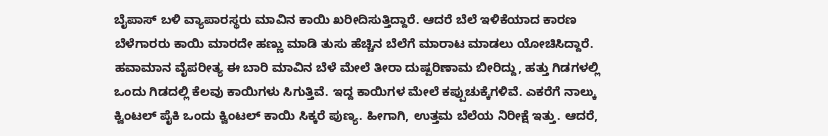ಬೈಪಾಸ್ ಬಳಿ ವ್ಯಾಪಾರಸ್ಥರು ಮಾವಿನ ಕಾಯಿ ಖರೀದಿಸುತ್ತಿದ್ದಾರೆ. ಆದರೆ ಬೆಲೆ ಇಳಿಕೆಯಾದ ಕಾರಣ ಬೆಳೆಗಾರರು ಕಾಯಿ ಮಾರದೇ ಹಣ್ಣು ಮಾಡಿ ತುಸು ಹೆಚ್ಚಿನ ಬೆಲೆಗೆ ಮಾರಾಟ ಮಾಡಲು ಯೋಚಿಸಿದ್ದಾರೆ.
ಹವಾಮಾನ ವೈಪರೀತ್ಯ ಈ ಬಾರಿ ಮಾವಿನ ಬೆಳೆ ಮೇಲೆ ತೀರಾ ದುಷ್ಪರಿಣಾಮ ಬೀರಿದ್ದು, ಹತ್ತು ಗಿಡಗಳಲ್ಲಿ ಒಂದು ಗಿಡದಲ್ಲಿ ಕೆಲವು ಕಾಯಿಗಳು ಸಿಗುತ್ತಿವೆ. ಇದ್ದ ಕಾಯಿಗಳ ಮೇಲೆ ಕಪ್ಪುಚುಕ್ಕೆಗಳಿವೆ. ಎಕರೆಗೆ ನಾಲ್ಕು ಕ್ವಿಂಟಲ್ ಪೈಕಿ ಒಂದು ಕ್ವಿಂಟಲ್ ಕಾಯಿ ಸಿಕ್ಕರೆ ಪುಣ್ಯ. ಹೀಗಾಗಿ, ಉತ್ತಮ ಬೆಲೆಯ ನಿರೀಕ್ಷೆ ಇತ್ತು. ಆದರೆ,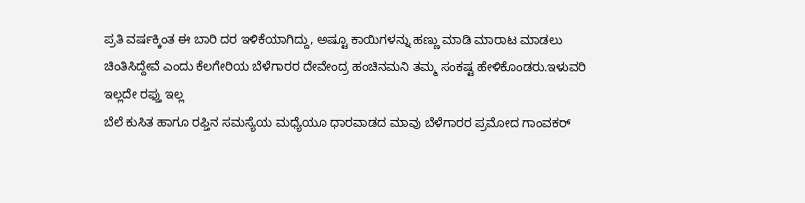ಪ್ರತಿ ವರ್ಷಕ್ಕಿಂತ ಈ ಬಾರಿ ದರ ಇಳಿಕೆಯಾಗಿದ್ದು, ಅಷ್ಟೂ ಕಾಯಿಗಳನ್ನು ಹಣ್ಣು ಮಾಡಿ ಮಾರಾಟ ಮಾಡಲು ಚಿಂತಿಸಿದ್ದೇವೆ ಎಂದು ಕೆಲಗೇರಿಯ ಬೆಳೆಗಾರರ ದೇವೇಂದ್ರ ಹಂಚಿನಮನಿ ತಮ್ಮ ಸಂಕಷ್ಟ ಹೇಳಿಕೊಂಡರು.ಇಳುವರಿ ಇಲ್ಲದೇ ರಫ್ತು ಇಲ್ಲ
ಬೆಲೆ ಕುಸಿತ ಹಾಗೂ ರಫ್ತಿನ ಸಮಸ್ಯೆಯ ಮಧ್ಯೆಯೂ ಧಾರವಾಡದ ಮಾವು ಬೆಳೆಗಾರರ ಪ್ರಮೋದ ಗಾಂವಕರ್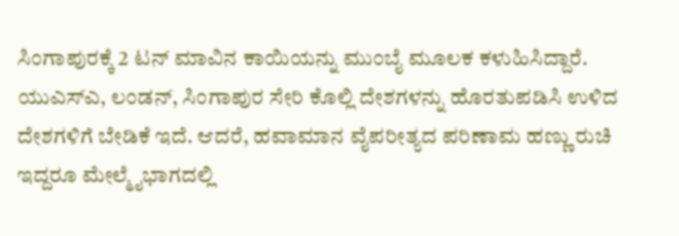ಸಿಂಗಾಪುರಕ್ಕೆ 2 ಟನ್ ಮಾವಿನ ಕಾಯಿಯನ್ನು ಮುಂಬೈ ಮೂಲಕ ಕಳುಹಿಸಿದ್ದಾರೆ. ಯುಎಸ್ಎ, ಲಂಡನ್, ಸಿಂಗಾಪುರ ಸೇರಿ ಕೊಲ್ಲಿ ದೇಶಗಳನ್ನು ಹೊರತುಪಡಿಸಿ ಉಳಿದ ದೇಶಗಳಿಗೆ ಬೇಡಿಕೆ ಇದೆ. ಆದರೆ, ಹವಾಮಾನ ವೈಪರೀತ್ಯದ ಪರಿಣಾಮ ಹಣ್ಣು ರುಚಿ ಇದ್ದರೂ ಮೇಲ್ಮೈಭಾಗದಲ್ಲಿ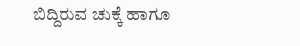ಬಿದ್ದಿರುವ ಚುಕ್ಕೆ ಹಾಗೂ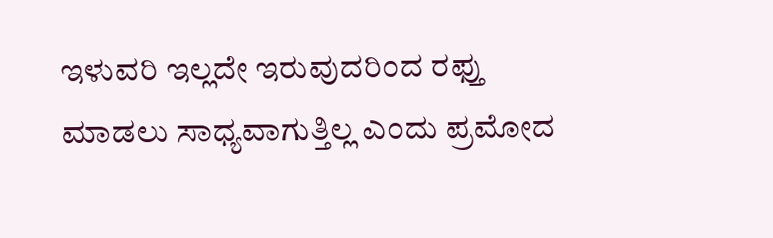ಇಳುವರಿ ಇಲ್ಲದೇ ಇರುವುದರಿಂದ ರಫ್ತು ಮಾಡಲು ಸಾಧ್ಯವಾಗುತ್ತಿಲ್ಲ ಎಂದು ಪ್ರಮೋದ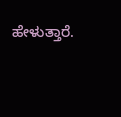ಹೇಳುತ್ತಾರೆ.